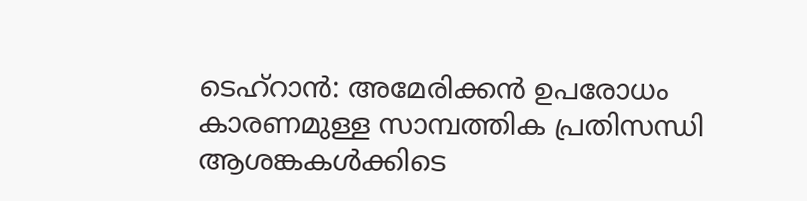ടെഹ്റാൻ: അമേരിക്കൻ ഉപരോധം കാരണമുള്ള സാമ്പത്തിക പ്രതിസന്ധി ആശങ്കകൾക്കിടെ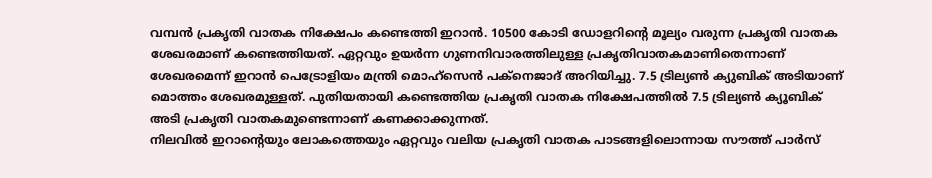വമ്പൻ പ്രകൃതി വാതക നിക്ഷേപം കണ്ടെത്തി ഇറാൻ. 10500 കോടി ഡോളറിന്റെ മൂല്യം വരുന്ന പ്രകൃതി വാതക ശേഖരമാണ് കണ്ടെത്തിയത്. ഏറ്റവും ഉയർന്ന ഗുണനിവാരത്തിലുള്ള പ്രകൃതിവാതകമാണിതെന്നാണ് ശേഖരമെന്ന് ഇറാൻ പെട്രോളിയം മന്ത്രി മൊഹ്സെൻ പക്നെജാദ് അറിയിച്ചു. 7.5 ട്രില്യൺ ക്യുബിക് അടിയാണ് മൊത്തം ശേഖരമുള്ളത്. പുതിയതായി കണ്ടെത്തിയ പ്രകൃതി വാതക നിക്ഷേപത്തിൽ 7.5 ട്രില്യൺ ക്യൂബിക് അടി പ്രകൃതി വാതകമുണ്ടെന്നാണ് കണക്കാക്കുന്നത്.
നിലവിൽ ഇറാന്റെയും ലോകത്തെയും ഏറ്റവും വലിയ പ്രകൃതി വാതക പാടങ്ങളിലൊന്നായ സൗത്ത് പാർസ്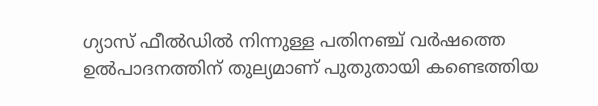ഗ്യാസ് ഫീൽഡിൽ നിന്നുള്ള പതിനഞ്ച് വർഷത്തെ ഉൽപാദനത്തിന് തുല്യമാണ് പുതുതായി കണ്ടെത്തിയ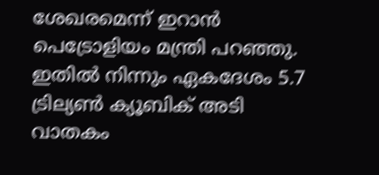ശേഖരമെന്ന് ഇറാൻ പെട്രോളിയം മന്ത്രി പറഞ്ഞു. ഇതിൽ നിന്നും ഏകദേശം 5.7 ട്രില്യൺ ക്യൂബിക് അടി വാതകം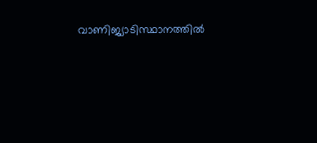വാണിജ്യാടിസ്ഥാനത്തിൽ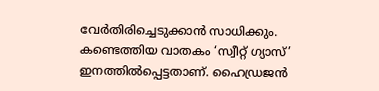വേർതിരിച്ചെടുക്കാൻ സാധിക്കും. കണ്ടെത്തിയ വാതകം ‘സ്വീറ്റ് ഗ്യാസ്’ ഇനത്തിൽപ്പെട്ടതാണ്. ഹൈഡ്രജൻ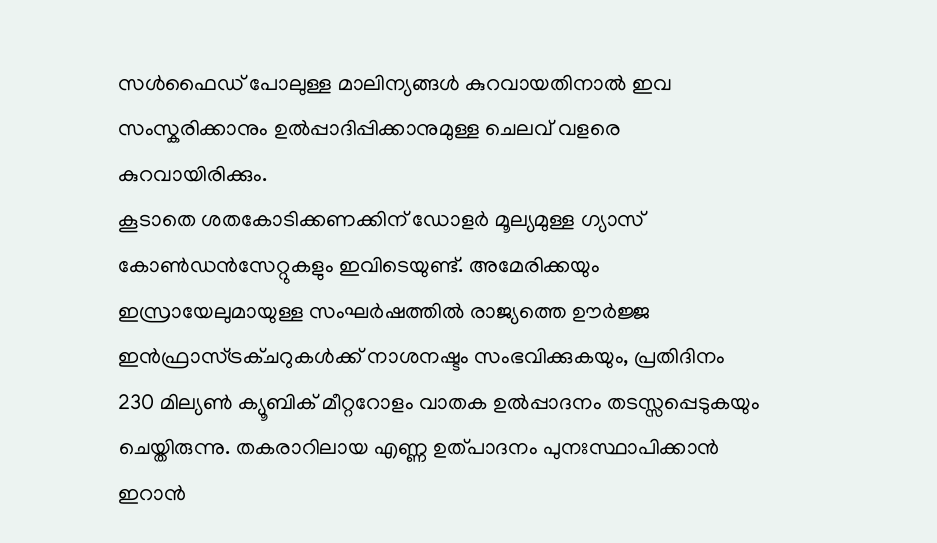സൾഫൈഡ് പോലുള്ള മാലിന്യങ്ങൾ കുറവായതിനാൽ ഇവ സംസ്കരിക്കാനും ഉൽപ്പാദിപ്പിക്കാനുമുള്ള ചെലവ് വളരെ കുറവായിരിക്കും.
കൂടാതെ ശതകോടിക്കണക്കിന് ഡോളർ മൂല്യമുള്ള ഗ്യാസ് കോൺഡൻസേറ്റുകളും ഇവിടെയുണ്ട്. അമേരിക്കയും ഇസ്രായേലുമായുള്ള സംഘർഷത്തിൽ രാജ്യത്തെ ഊർജ്ജ ഇൻഫ്രാസ്ട്രക്ചറുകൾക്ക് നാശനഷ്ടം സംഭവിക്കുകയും, പ്രതിദിനം 230 മില്യൺ ക്യൂബിക് മീറ്ററോളം വാതക ഉൽപ്പാദനം തടസ്സപ്പെടുകയും ചെയ്തിരുന്നു. തകരാറിലായ എണ്ണ ഉത്പാദനം പുനഃസ്ഥാപിക്കാൻ ഇറാൻ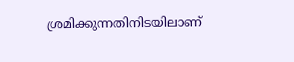ശ്രമിക്കുന്നതിനിടയിലാണ്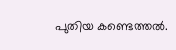പുതിയ കണ്ടെത്തൽ.